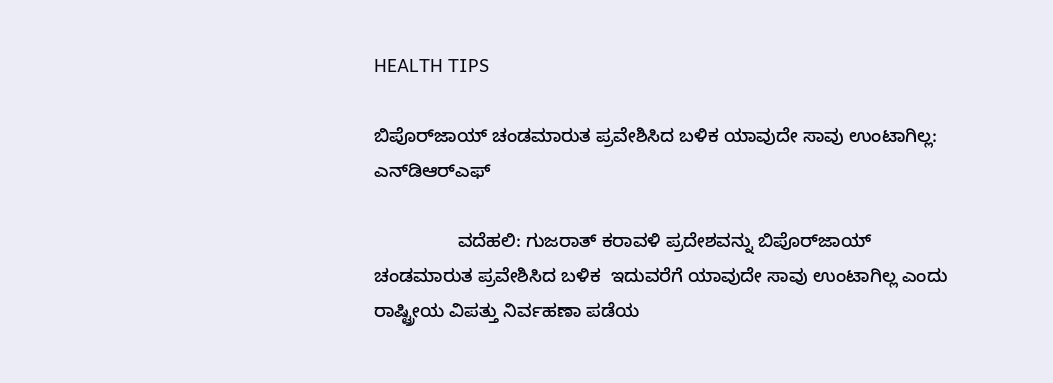HEALTH TIPS

ಬಿಪೊರ್‌ಜಾಯ್ ಚಂಡಮಾರುತ ಪ್ರವೇಶಿಸಿದ ಬಳಿಕ ಯಾವುದೇ ಸಾವು ಉಂಟಾಗಿಲ್ಲ: ಎನ್‌ಡಿಆರ್‌ಎಫ್

                ವದೆಹಲಿ: ಗುಜರಾತ್‌ ಕರಾವಳಿ ಪ್ರದೇಶವನ್ನು ಬಿಪೊರ್‌ಜಾಯ್‌ ಚಂಡಮಾರುತ ಪ್ರವೇಶಿಸಿದ ಬಳಿಕ  ಇದುವರೆಗೆ ಯಾವುದೇ ಸಾವು ಉಂಟಾಗಿಲ್ಲ ಎಂದು ರಾಷ್ಟ್ರೀಯ ವಿಪತ್ತು ನಿರ್ವಹಣಾ ಪಡೆಯ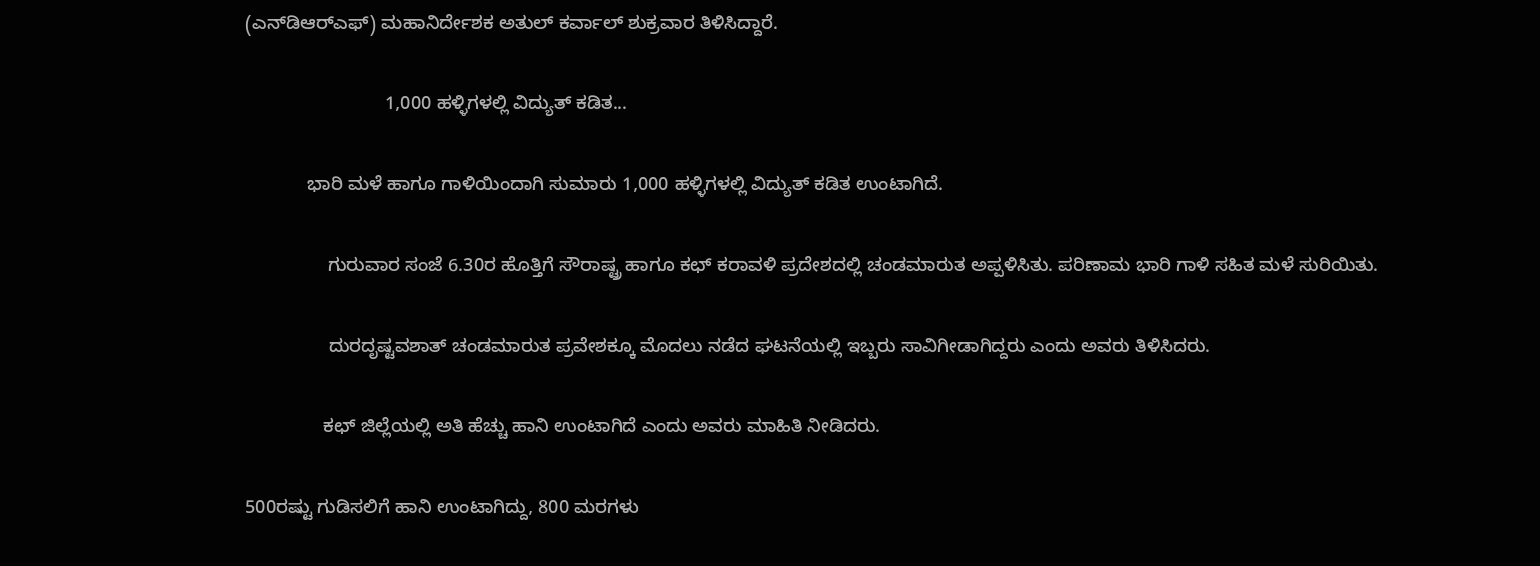(ಎನ್‌ಡಿಆರ್‌ಎಫ್) ಮಹಾನಿರ್ದೇಶಕ ಅತುಲ್ ಕರ್ವಾಲ್ ಶುಕ್ರವಾರ ತಿಳಿಸಿದ್ದಾರೆ.

                           1,000 ಹಳ್ಳಿಗಳಲ್ಲಿ ವಿದ್ಯುತ್ ಕಡಿತ...

            ಭಾರಿ ಮಳೆ ಹಾಗೂ ಗಾಳಿಯಿಂದಾಗಿ ಸುಮಾರು 1,000 ಹಳ್ಳಿಗಳಲ್ಲಿ ವಿದ್ಯುತ್ ಕಡಿತ ಉಂಟಾಗಿದೆ.

                ಗುರುವಾರ ಸಂಜೆ 6.30ರ ಹೊತ್ತಿಗೆ ಸೌರಾಷ್ಟ್ರ ಹಾಗೂ ಕಛ್ ಕರಾವಳಿ ಪ್ರದೇಶದಲ್ಲಿ ಚಂಡಮಾರುತ ಅಪ್ಪಳಿಸಿತು. ಪರಿಣಾಮ ಭಾರಿ ಗಾಳಿ ಸಹಿತ ಮಳೆ ಸುರಿಯಿತು.

                ದುರದೃಷ್ಟವಶಾತ್ ಚಂಡಮಾರುತ ಪ್ರವೇಶಕ್ಕೂ ಮೊದಲು ನಡೆದ ಘಟನೆಯಲ್ಲಿ ಇಬ್ಬರು ಸಾವಿಗೀಡಾಗಿದ್ದರು ಎಂದು ಅವರು ತಿಳಿಸಿದರು.

               ಕಛ್ ಜಿಲ್ಲೆಯಲ್ಲಿ ಅತಿ ಹೆಚ್ಚು ಹಾನಿ ಉಂಟಾಗಿದೆ ಎಂದು ಅವರು ಮಾಹಿತಿ ನೀಡಿದರು.

500ರಷ್ಟು ಗುಡಿಸಲಿಗೆ ಹಾನಿ ಉಂಟಾಗಿದ್ದು, 800 ಮರಗಳು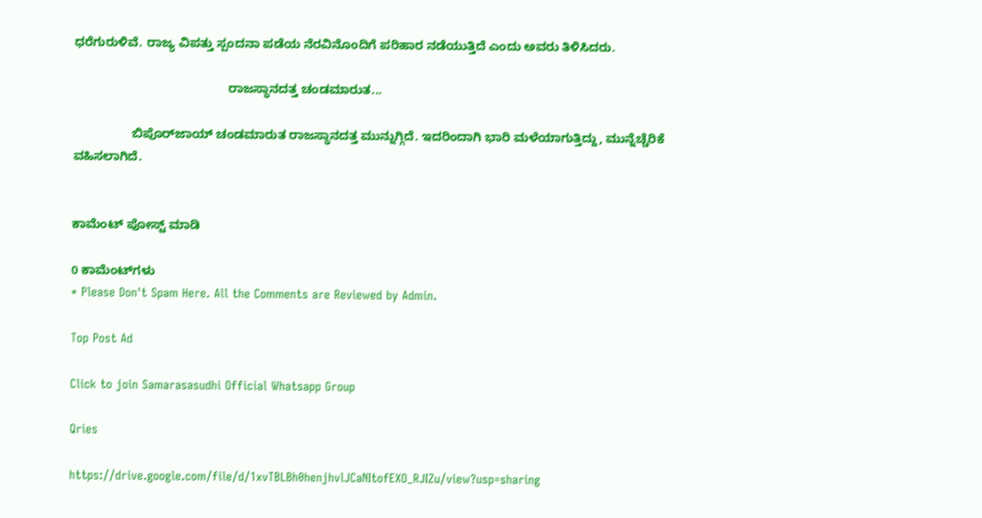ಧರೆಗುರುಳಿವೆ. ರಾಜ್ಯ ವಿಪತ್ತು ಸ್ಪಂದನಾ ಪಡೆಯ ನೆರವಿನೊಂದಿಗೆ ಪರಿಹಾರ ನಡೆಯುತ್ತಿದೆ ಎಂದು ಅವರು ತಿಳಿಸಿದರು.

                                             ರಾಜಸ್ಥಾನದತ್ತ ಚಂಡಮಾರುತ...

                 ಬಿಪೊರ್‌ಜಾಯ್ ಚಂಡಮಾರುತ ರಾಜಸ್ಥಾನದತ್ತ ಮುನ್ನುಗ್ಗಿದೆ. ಇದರಿಂದಾಗಿ ಭಾರಿ ಮಳೆಯಾಗುತ್ತಿದ್ದು, ಮುನ್ನೆಚ್ಚೆರಿಕೆ ವಹಿಸಲಾಗಿದೆ.


ಕಾಮೆಂಟ್‌‌ ಪೋಸ್ಟ್‌ ಮಾಡಿ

0 ಕಾಮೆಂಟ್‌ಗಳು
* Please Don't Spam Here. All the Comments are Reviewed by Admin.

Top Post Ad

Click to join Samarasasudhi Official Whatsapp Group

Qries

https://drive.google.com/file/d/1xvTBLBh0henjhvlJCaNItofEXO_RJIZu/view?usp=sharing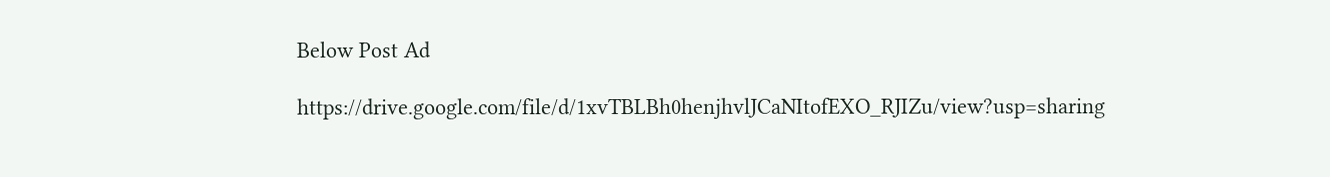Below Post Ad

https://drive.google.com/file/d/1xvTBLBh0henjhvlJCaNItofEXO_RJIZu/view?usp=sharing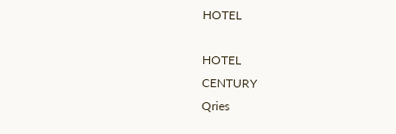HOTEL

HOTEL
CENTURY
Qries